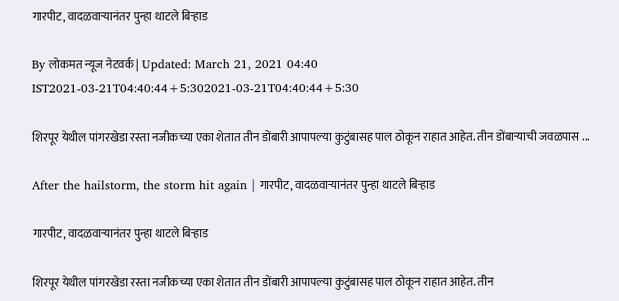गारपीट, वादळवाऱ्यानंतर पुन्हा थाटले बिऱ्हाड

By लोकमत न्यूज नेटवर्क | Updated: March 21, 2021 04:40 IST2021-03-21T04:40:44+5:302021-03-21T04:40:44+5:30

शिरपूर येथील पांगरखेडा रस्ता नजीकच्या एका शेतात तीन डोंबारी आपापल्या कुटुंबासह पाल ठोकून राहात आहेत. तीन डोंबाऱ्याची जवळपास ...

After the hailstorm, the storm hit again | गारपीट, वादळवाऱ्यानंतर पुन्हा थाटले बिऱ्हाड

गारपीट, वादळवाऱ्यानंतर पुन्हा थाटले बिऱ्हाड

शिरपूर येथील पांगरखेडा रस्ता नजीकच्या एका शेतात तीन डोंबारी आपापल्या कुटुंबासह पाल ठोकून राहात आहेत. तीन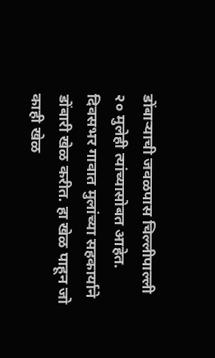डोंबाऱ्याची जवळपास चिल्लीपाल्ली २० मुलेही त्यांच्यासोबत आहेत. दिवसभर गावात मुलांच्या सहकार्याने डोंबारी खेळ करीत. हा खेळ पाहून जो काही खेळ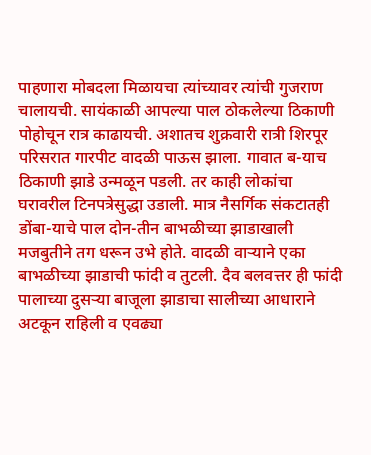पाहणारा मोबदला मिळायचा त्यांच्यावर त्यांची गुजराण चालायची. सायंकाळी आपल्या पाल ठोकलेल्या ठिकाणी पोहोचून रात्र काढायची. अशातच शुक्रवारी रात्री शिरपूर परिसरात गारपीट वादळी पाऊस झाला. गावात ब-याच ठिकाणी झाडे उन्मळून पडली. तर काही लोकांचा घरावरील टिनपत्रेसुद्धा उडाली. मात्र नैसर्गिक संकटातही डोंबा-याचे पाल दोन-तीन बाभळीच्या झाडाखाली मजबुतीने तग धरून उभे होते. वादळी वाऱ्याने एका बाभळीच्या झाडाची फांदी व तुटली. दैव बलवत्तर ही फांदी पालाच्या दुसऱ्या बाजूला झाडाचा सालीच्या आधाराने अटकून राहिली व एवढ्या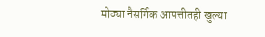मोठ्या नैसर्गिक आपत्तीतही खुल्या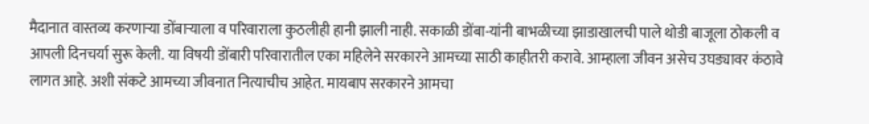मैदानात वास्तव्य करणाऱ्या डोंबाऱ्याला व परिवाराला कुठलीही हानी झाली नाही. सकाळी डोंबा-यांनी बाभळीच्या झाडाखालची पाले थोडी बाजूला ठोकली व आपली दिनचर्या सुरू केली. या विषयी डोंबारी परिवारातील एका महिलेने सरकारने आमच्या साठी काहीतरी करावे. आम्हाला जीवन असेच उघड्यावर कंठावे लागत आहे. अशी संकटे आमच्या जीवनात नित्याचीच आहेत. मायबाप सरकारने आमचा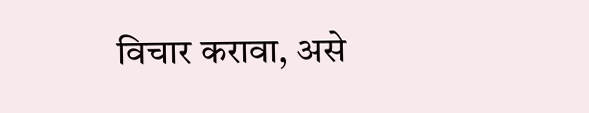विचार करावा, असे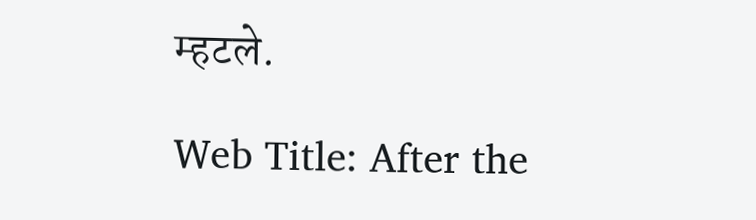म्हटले.

Web Title: After the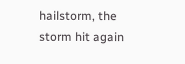hailstorm, the storm hit again